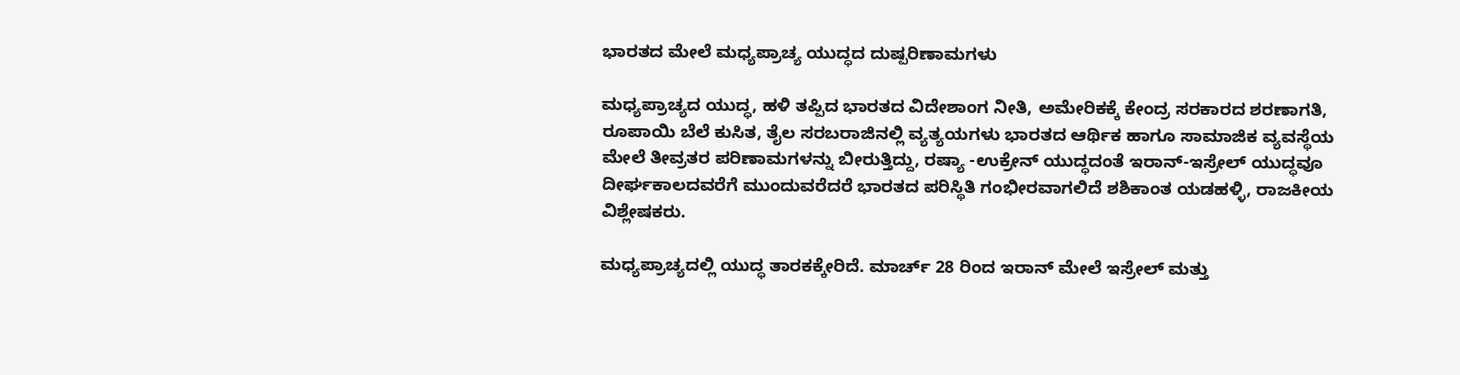ಭಾರತದ ಮೇಲೆ ಮಧ್ಯಪ್ರಾಚ್ಯ ಯುದ್ಧದ ದುಷ್ಪರಿಣಾಮಗಳು

ಮಧ್ಯಪ್ರಾಚ್ಯದ ಯುದ್ಧ, ಹಳಿ ತಪ್ಪಿದ ಭಾರತದ ವಿದೇಶಾಂಗ ನೀತಿ, ಅಮೇರಿಕಕ್ಕೆ ಕೇಂದ್ರ ಸರಕಾರದ ಶರಣಾಗತಿ, ರೂಪಾಯಿ ಬೆಲೆ ಕುಸಿತ, ತೈಲ ಸರಬರಾಜಿನಲ್ಲಿ ವ್ಯತ್ಯಯಗಳು ಭಾರತದ ಆರ್ಥಿಕ ಹಾಗೂ ಸಾಮಾಜಿಕ ವ್ಯವಸ್ಥೆಯ ಮೇಲೆ ತೀವ್ರತರ ಪರಿಣಾಮಗಳನ್ನು ಬೀರುತ್ತಿದ್ದು, ರಷ್ಯಾ -ಉಕ್ರೇನ್ ಯುದ್ಧದಂತೆ ಇರಾನ್-ಇಸ್ರೇಲ್ ಯುದ್ಧವೂ ದೀರ್ಘಕಾಲದವರೆಗೆ ಮುಂದುವರೆದರೆ ಭಾರತದ ಪರಿಸ್ಥಿತಿ ಗಂಭೀರವಾಗಲಿದೆ ಶಶಿಕಾಂತ ಯಡಹಳ್ಳಿ, ರಾಜಕೀಯ  ವಿಶ್ಲೇಷಕರು.

ಮಧ್ಯಪ್ರಾಚ್ಯದಲ್ಲಿ ಯುದ್ಧ ತಾರಕಕ್ಕೇರಿದೆ. ಮಾರ್ಚ್ 28 ರಿಂದ ಇರಾನ್ ಮೇಲೆ ಇಸ್ರೇಲ್ ಮತ್ತು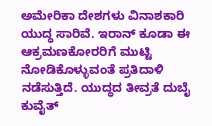ಅಮೇರಿಕಾ ದೇಶಗಳು ವಿನಾಶಕಾರಿ ಯುದ್ಧ ಸಾರಿವೆ. ಇರಾನ್ ಕೂಡಾ ಈ ಆಕ್ರಮಣಕೋರರಿಗೆ ಮುಟ್ಟಿ ನೋಡಿಕೊಳ್ಳುವಂತೆ ಪ್ರತಿದಾಳಿ ನಡೆಸುತ್ತಿದೆ. ಯುದ್ಧದ ತೀವ್ರತೆ ದುಬೈ ಕುವೈತ್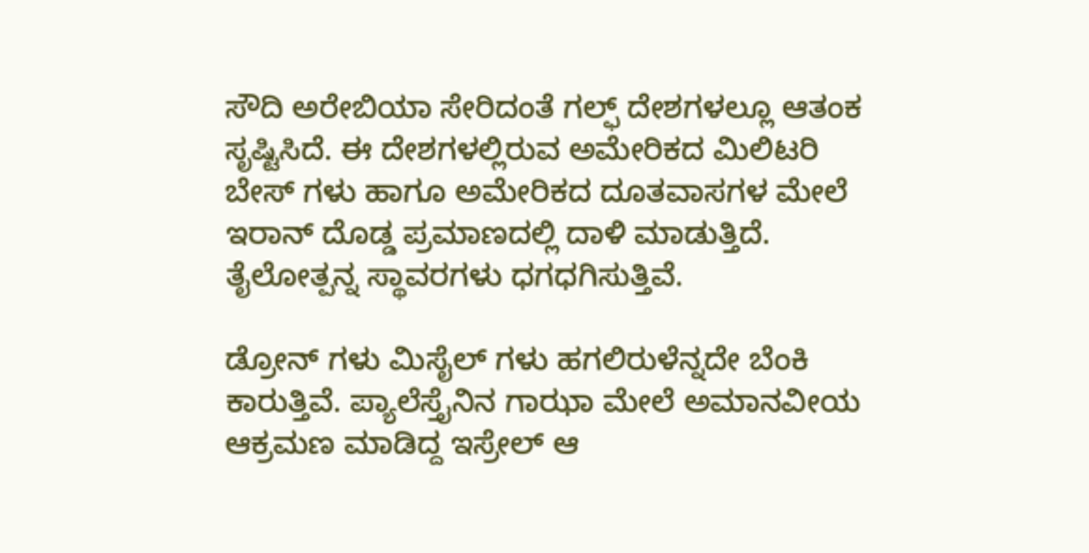ಸೌದಿ ಅರೇಬಿಯಾ ಸೇರಿದಂತೆ ಗಲ್ಫ್ ದೇಶಗಳಲ್ಲೂ ಆತಂಕ ಸೃಷ್ಟಿಸಿದೆ. ಈ ದೇಶಗಳಲ್ಲಿರುವ ಅಮೇರಿಕದ ಮಿಲಿಟರಿ ಬೇಸ್ ಗಳು ಹಾಗೂ ಅಮೇರಿಕದ ದೂತವಾಸಗಳ ಮೇಲೆ ಇರಾನ್ ದೊಡ್ಡ ಪ್ರಮಾಣದಲ್ಲಿ ದಾಳಿ ಮಾಡುತ್ತಿದೆ. ತೈಲೋತ್ಪನ್ನ ಸ್ಥಾವರಗಳು ಧಗಧಗಿಸುತ್ತಿವೆ.

ಡ್ರೋನ್ ಗಳು ಮಿಸೈಲ್‌ ಗಳು ಹಗಲಿರುಳೆನ್ನದೇ ಬೆಂಕಿ ಕಾರುತ್ತಿವೆ. ಪ್ಯಾಲೆಸ್ತೈನಿನ ಗಾಝಾ ಮೇಲೆ ಅಮಾನವೀಯ ಆಕ್ರಮಣ ಮಾಡಿದ್ದ ಇಸ್ರೇಲ್ ಆ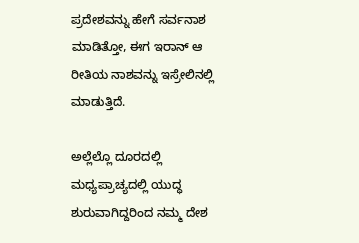ಪ್ರದೇಶವನ್ನು ಹೇಗೆ ಸರ್ವನಾಶ ಮಾಡಿತ್ತೋ, ಈಗ ಇರಾನ್ ಆ ರೀತಿಯ ನಾಶವನ್ನು ಇಸ್ರೇಲಿನಲ್ಲಿ ಮಾಡುತ್ತಿದೆ.

ಅಲ್ಲೆಲ್ಲೊ ದೂರದಲ್ಲಿ ಮಧ್ಯಪ್ರಾಚ್ಯದಲ್ಲಿ ಯುದ್ಧ ಶುರುವಾಗಿದ್ದರಿಂದ ನಮ್ಮ ದೇಶ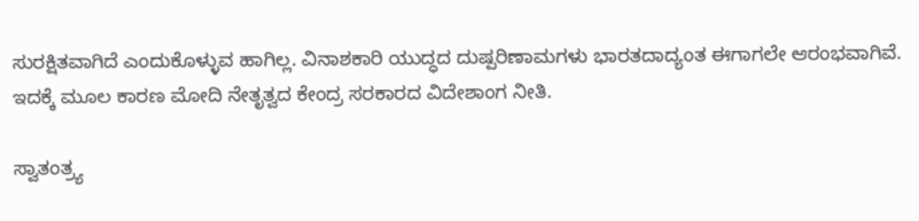ಸುರಕ್ಷಿತವಾಗಿದೆ ಎಂದುಕೊಳ್ಳುವ ಹಾಗಿಲ್ಲ. ವಿನಾಶಕಾರಿ ಯುದ್ಧದ ದುಷ್ಪರಿಣಾಮಗಳು ಭಾರತದಾದ್ಯಂತ ಈಗಾಗಲೇ ಆರಂಭವಾಗಿವೆ. ಇದಕ್ಕೆ ಮೂಲ ಕಾರಣ ಮೋದಿ ನೇತೃತ್ವದ ಕೇಂದ್ರ ಸರಕಾರದ ವಿದೇಶಾಂಗ ನೀತಿ.

ಸ್ವಾತಂತ್ರ್ಯ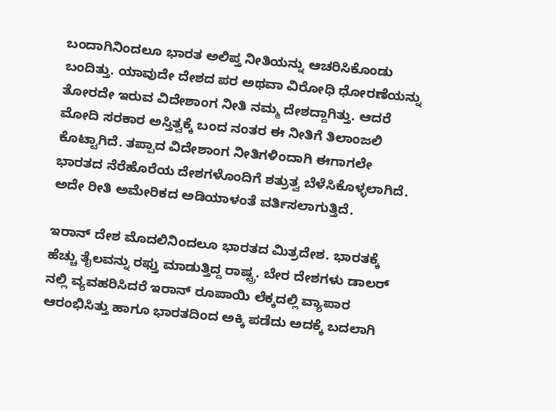ಬಂದಾಗಿನಿಂದಲೂ ಭಾರತ ಅಲಿಪ್ತ ನೀತಿಯನ್ನು ಆಚರಿಸಿಕೊಂಡು ಬಂದಿತ್ತು. ಯಾವುದೇ ದೇಶದ ಪರ ಅಥವಾ ವಿರೋಧಿ ಧೋರಣೆಯನ್ನು ತೋರದೇ ಇರುವ ವಿದೇಶಾಂಗ ನೀತಿ ನಮ್ಮ ದೇಶದ್ದಾಗಿತ್ತು. ಆದರೆ ಮೋದಿ ಸರಕಾರ ಅಸ್ತಿತ್ವಕ್ಕೆ ಬಂದ ನಂತರ ಈ ನೀತಿಗೆ ತಿಲಾಂಜಲಿ ಕೊಟ್ಟಾಗಿದೆ. ತಪ್ಪಾದ ವಿದೇಶಾಂಗ ನೀತಿಗಳಿಂದಾಗಿ ಈಗಾಗಲೇ ಭಾರತದ ನೆರೆಹೊರೆಯ ದೇಶಗಳೊಂದಿಗೆ ಶತ್ರುತ್ವ ಬೆಳೆಸಿಕೊಳ್ಳಲಾಗಿದೆ. ಅದೇ ರೀತಿ ಅಮೇರಿಕದ ಅಡಿಯಾಳಂತೆ ವರ್ತಿಸಲಾಗುತ್ತಿದೆ.

ಇರಾನ್ ದೇಶ ಮೊದಲಿನಿಂದಲೂ ಭಾರತದ ಮಿತ್ರದೇಶ. ಭಾರತಕ್ಕೆ ಹೆಚ್ಚು ತೈಲವನ್ನು ರಫ್ತು ಮಾಡುತ್ತಿದ್ದ ರಾಷ್ಟ್ರ. ಬೇರ ದೇಶಗಳು ಡಾಲರ್ ನಲ್ಲಿ ವ್ಯವಹರಿಸಿದರೆ ಇರಾನ್ ರೂಪಾಯಿ ಲೆಕ್ಕದಲ್ಲಿ ವ್ಯಾಪಾರ ಆರಂಭಿಸಿತ್ತು ಹಾಗೂ ಭಾರತದಿಂದ ಅಕ್ಕಿ ಪಡೆದು ಅದಕ್ಕೆ ಬದಲಾಗಿ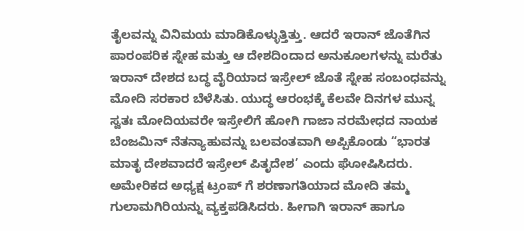ತೈಲವನ್ನು ವಿನಿಮಯ ಮಾಡಿಕೊಳ್ಳುತ್ತಿತ್ತು. ಆದರೆ ಇರಾನ್ ಜೊತೆಗಿನ ಪಾರಂಪರಿಕ ಸ್ನೇಹ ಮತ್ತು ಆ ದೇಶದಿಂದಾದ ಅನುಕೂಲಗಳನ್ನು ಮರೆತು ಇರಾನ್ ದೇಶದ ಬದ್ಧ ವೈರಿಯಾದ ಇಸ್ರೇಲ್ ಜೊತೆ ಸ್ನೇಹ ಸಂಬಂಧವನ್ನು ಮೋದಿ ಸರಕಾರ ಬೆಳೆಸಿತು. ಯುದ್ಧ ಆರಂಭಕ್ಕೆ ಕೆಲವೇ ದಿನಗಳ ಮುನ್ನ ಸ್ವತಃ ಮೋದಿಯವರೇ ಇಸ್ರೇಲಿಗೆ ಹೋಗಿ ಗಾಜಾ ನರಮೇಧದ ನಾಯಕ ಬೆಂಜಮಿನ್ ನೆತನ್ಯಾಹುವನ್ನು ಬಲವಂತವಾಗಿ ಅಪ್ಪಿಕೊಂಡು “ಭಾರತ ಮಾತೃ ದೇಶವಾದರೆ ಇಸ್ರೇಲ್ ಪಿತೃದೇಶ’ ಎಂದು ಘೋಷಿಸಿದರು. ಅಮೇರಿಕದ ಅಧ್ಯಕ್ಷ ಟ್ರಂಪ್ ಗೆ ಶರಣಾಗತಿಯಾದ ಮೋದಿ ತಮ್ಮ ಗುಲಾಮಗಿರಿಯನ್ನು ವ್ಯಕ್ತಪಡಿಸಿದರು. ಹೀಗಾಗಿ ಇರಾನ್ ಹಾಗೂ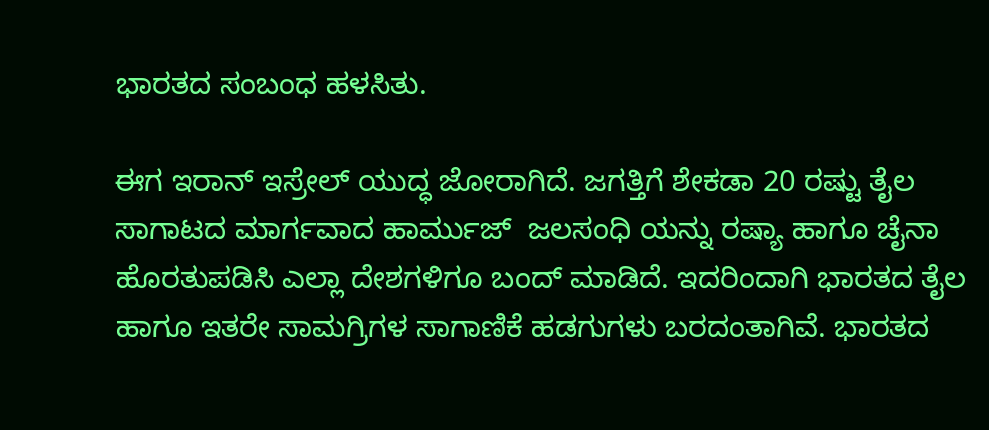ಭಾರತದ ಸಂಬಂಧ ಹಳಸಿತು.

ಈಗ ಇರಾನ್ ಇಸ್ರೇಲ್ ಯುದ್ಧ ಜೋರಾಗಿದೆ. ಜಗತ್ತಿಗೆ ಶೇಕಡಾ 20 ರಷ್ಟು ತೈಲ ಸಾಗಾಟದ ಮಾರ್ಗವಾದ ಹಾರ್ಮುಜ್‌  ಜಲಸಂಧಿ ಯನ್ನು ರಷ್ಯಾ ಹಾಗೂ ಚೈನಾ ಹೊರತುಪಡಿಸಿ ಎಲ್ಲಾ ದೇಶಗಳಿಗೂ ಬಂದ್ ಮಾಡಿದೆ. ಇದರಿಂದಾಗಿ ಭಾರತದ ತೈಲ ಹಾಗೂ ಇತರೇ ಸಾಮಗ್ರಿಗಳ ಸಾಗಾಣಿಕೆ ಹಡಗುಗಳು ಬರದಂತಾಗಿವೆ. ಭಾರತದ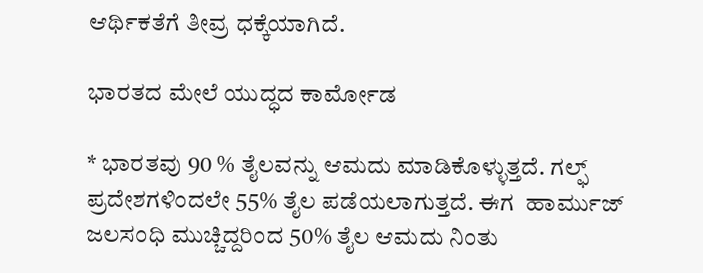ಆರ್ಥಿಕತೆಗೆ ತೀವ್ರ ಧಕ್ಕೆಯಾಗಿದೆ.

ಭಾರತದ ಮೇಲೆ ಯುದ್ಧದ ಕಾರ್ಮೋಡ

* ಭಾರತವು 90 % ತೈಲವನ್ನು ಆಮದು ಮಾಡಿಕೊಳ್ಳುತ್ತದೆ. ಗಲ್ಫ್ ಪ್ರದೇಶಗಳಿಂದಲೇ 55% ತೈಲ ಪಡೆಯಲಾಗುತ್ತದೆ. ಈಗ  ಹಾರ್ಮುಜ್‌  ಜಲಸಂಧಿ ಮುಚ್ಚಿದ್ದರಿಂದ 50% ತೈಲ ಆಮದು ನಿಂತು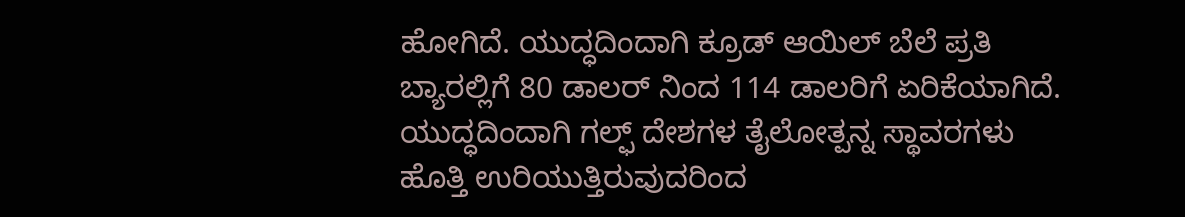ಹೋಗಿದೆ. ಯುದ್ಧದಿಂದಾಗಿ ಕ್ರೂಡ್ ಆಯಿಲ್ ಬೆಲೆ ಪ್ರತಿ ಬ್ಯಾರಲ್ಲಿಗೆ 80 ಡಾಲರ್‌ ನಿಂದ 114 ಡಾಲರಿಗೆ ಏರಿಕೆಯಾಗಿದೆ. ಯುದ್ಧದಿಂದಾಗಿ ಗಲ್ಫ್ ದೇಶಗಳ ತೈಲೋತ್ಪನ್ನ ಸ್ಥಾವರಗಳು ಹೊತ್ತಿ ಉರಿಯುತ್ತಿರುವುದರಿಂದ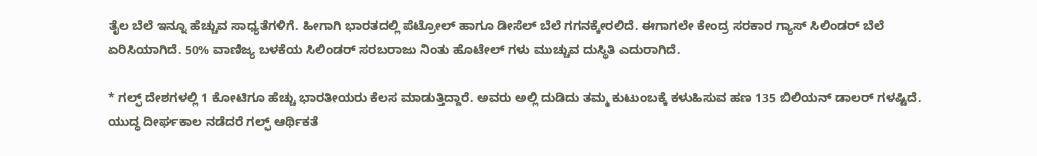ತೈಲ ಬೆಲೆ ಇನ್ನೂ ಹೆಚ್ಚುವ ಸಾಧ್ಯತೆಗಳಿಗೆ. ಹೀಗಾಗಿ ಭಾರತದಲ್ಲಿ ಪೆಟ್ರೋಲ್ ಹಾಗೂ ಡೀಸೆಲ್ ಬೆಲೆ ಗಗನಕ್ಕೇರಲಿದೆ. ಈಗಾಗಲೇ ಕೇಂದ್ರ ಸರಕಾರ ಗ್ಯಾಸ್ ಸಿಲಿಂಡರ್ ಬೆಲೆ ಏರಿಸಿಯಾಗಿದೆ. 50% ವಾಣಿಜ್ಯ ಬಳಕೆಯ ಸಿಲಿಂಡರ್ ಸರಬರಾಜು ನಿಂತು ಹೊಟೇಲ್‌ ಗಳು ಮುಚ್ಚುವ ದುಸ್ಥಿತಿ ಎದುರಾಗಿದೆ.

* ಗಲ್ಫ್ ದೇಶಗಳಲ್ಲಿ 1 ಕೋಟಿಗೂ ಹೆಚ್ಚು ಭಾರತೀಯರು ಕೆಲಸ ಮಾಡುತ್ತಿದ್ದಾರೆ. ಅವರು ಅಲ್ಲಿ ದುಡಿದು ತಮ್ಮ ಕುಟುಂಬಕ್ಕೆ ಕಳುಹಿಸುವ ಹಣ 135 ಬಿಲಿಯನ್ ಡಾಲರ್ ಗಳಷ್ಟಿದೆ. ಯುದ್ಧ ದೀರ್ಘಕಾಲ ನಡೆದರೆ ಗಲ್ಫ್ ಆರ್ಥಿಕತೆ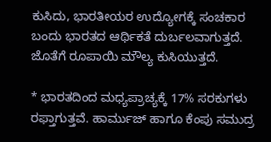ಕುಸಿದು, ಭಾರತೀಯರ ಉದ್ಯೋಗಕ್ಕೆ ಸಂಚಕಾರ ಬಂದು ಭಾರತದ ಆರ್ಥಿಕತೆ ದುರ್ಬಲವಾಗುತ್ತದೆ. ಜೊತೆಗೆ ರೂಪಾಯಿ ಮೌಲ್ಯ ಕುಸಿಯುತ್ತದೆ.

* ಭಾರತದಿಂದ ಮಧ್ಯಪ್ರಾಚ್ಯಕ್ಕೆ 17% ಸರಕುಗಳು ರಫ್ತಾಗುತ್ತವೆ. ಹಾರ್ಮುಜ್ ಹಾಗೂ ಕೆಂಪು ಸಮುದ್ರ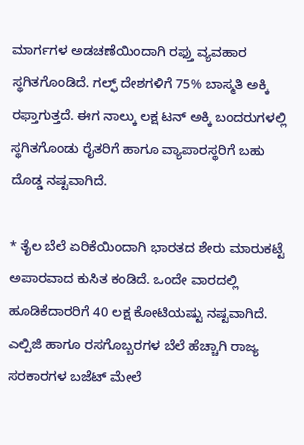ಮಾರ್ಗಗಳ ಅಡಚಣೆಯಿಂದಾಗಿ ರಫ್ತು ವ್ಯವಹಾರ ಸ್ಥಗಿತಗೊಂಡಿದೆ. ಗಲ್ಫ್ ದೇಶಗಳಿಗೆ 75% ಬಾಸ್ಮತಿ ಅಕ್ಕಿ ರಫ್ತಾಗುತ್ತದೆ. ಈಗ ನಾಲ್ಕು ಲಕ್ಷ ಟನ್ ಅಕ್ಕಿ ಬಂದರುಗಳಲ್ಲಿ ಸ್ಥಗಿತಗೊಂಡು ರೈತರಿಗೆ ಹಾಗೂ ವ್ಯಾಪಾರಸ್ಥರಿಗೆ ಬಹು ದೊಡ್ಡ ನಷ್ಟವಾಗಿದೆ.

* ತೈಲ ಬೆಲೆ ಏರಿಕೆಯಿಂದಾಗಿ ಭಾರತದ ಶೇರು ಮಾರುಕಟ್ಟೆ ಅಪಾರವಾದ ಕುಸಿತ ಕಂಡಿದೆ. ಒಂದೇ ವಾರದಲ್ಲಿ ಹೂಡಿಕೆದಾರರಿಗೆ 40 ಲಕ್ಷ ಕೋಟಿಯಷ್ಟು ನಷ್ಟವಾಗಿದೆ. ಎಲ್ಪಿಜಿ ಹಾಗೂ ರಸಗೊಬ್ಬರಗಳ ಬೆಲೆ ಹೆಚ್ಚಾಗಿ ರಾಜ್ಯ ಸರಕಾರಗಳ ಬಜೆಟ್ ಮೇಲೆ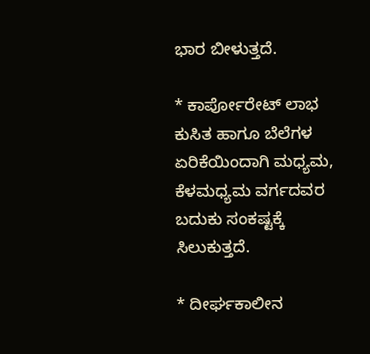ಭಾರ ಬೀಳುತ್ತದೆ.

* ಕಾರ್ಪೋರೇಟ್ ಲಾಭ ಕುಸಿತ ಹಾಗೂ ಬೆಲೆಗಳ ಏರಿಕೆಯಿಂದಾಗಿ ಮಧ್ಯಮ, ಕೆಳಮಧ್ಯಮ ವರ್ಗದವರ ಬದುಕು ಸಂಕಷ್ಟಕ್ಕೆ ಸಿಲುಕುತ್ತದೆ.

* ದೀರ್ಘಕಾಲೀನ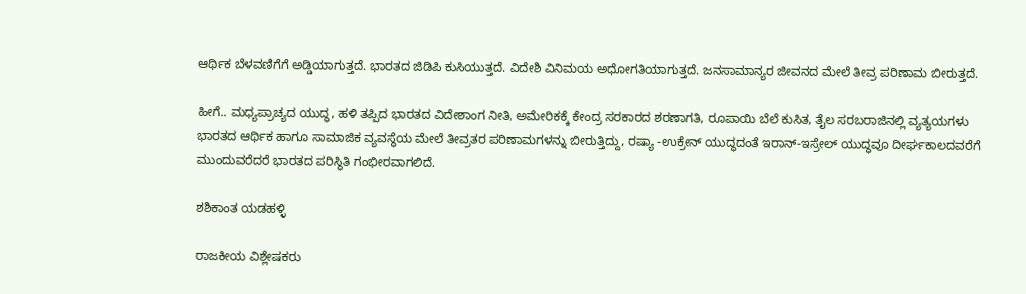ಆರ್ಥಿಕ ಬೆಳವಣಿಗೆಗೆ ಅಡ್ಡಿಯಾಗುತ್ತದೆ. ಭಾರತದ ಜಿಡಿಪಿ ಕುಸಿಯುತ್ತದೆ. ವಿದೇಶಿ ವಿನಿಮಯ ಅಧೋಗತಿಯಾಗುತ್ತದೆ. ಜನಸಾಮಾನ್ಯರ ಜೀವನದ ಮೇಲೆ ತೀವ್ರ ಪರಿಣಾಮ ಬೀರುತ್ತದೆ.

ಹೀಗೆ.. ಮಧ್ಯಪ್ರಾಚ್ಯದ ಯುದ್ಧ, ಹಳಿ ತಪ್ಪಿದ ಭಾರತದ ವಿದೇಶಾಂಗ ನೀತಿ, ಅಮೇರಿಕಕ್ಕೆ ಕೇಂದ್ರ ಸರಕಾರದ ಶರಣಾಗತಿ, ರೂಪಾಯಿ ಬೆಲೆ ಕುಸಿತ, ತೈಲ ಸರಬರಾಜಿನಲ್ಲಿ ವ್ಯತ್ಯಯಗಳು ಭಾರತದ ಆರ್ಥಿಕ ಹಾಗೂ ಸಾಮಾಜಿಕ ವ್ಯವಸ್ಥೆಯ ಮೇಲೆ ತೀವ್ರತರ ಪರಿಣಾಮಗಳನ್ನು ಬೀರುತ್ತಿದ್ದು, ರಷ್ಯಾ -ಉಕ್ರೇನ್ ಯುದ್ಧದಂತೆ ಇರಾನ್-ಇಸ್ರೇಲ್ ಯುದ್ಧವೂ ದೀರ್ಘಕಾಲದವರೆಗೆ ಮುಂದುವರೆದರೆ ಭಾರತದ ಪರಿಸ್ಥಿತಿ ಗಂಭೀರವಾಗಲಿದೆ.

ಶಶಿಕಾಂತ ಯಡಹಳ್ಳಿ

ರಾಜಕೀಯ ವಿಶ್ಲೇಷಕರು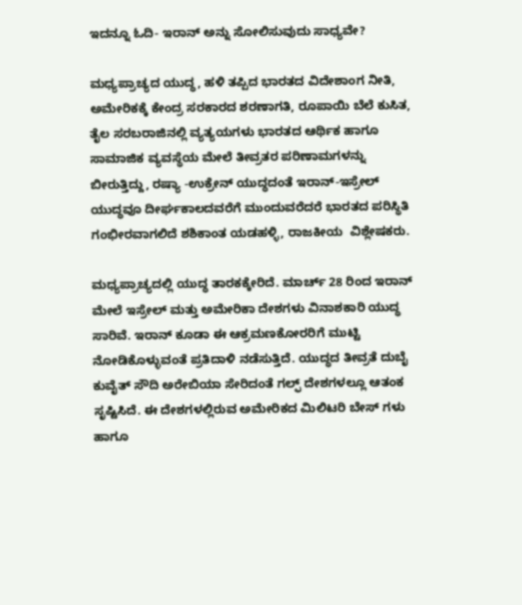ಇದನ್ನೂ ಓದಿ- ಇರಾನ್‌ ಅನ್ನು ಸೋಲಿಸುವುದು ಸಾಧ್ಯವೇ?

ಮಧ್ಯಪ್ರಾಚ್ಯದ ಯುದ್ಧ, ಹಳಿ ತಪ್ಪಿದ ಭಾರತದ ವಿದೇಶಾಂಗ ನೀತಿ, ಅಮೇರಿಕಕ್ಕೆ ಕೇಂದ್ರ ಸರಕಾರದ ಶರಣಾಗತಿ, ರೂಪಾಯಿ ಬೆಲೆ ಕುಸಿತ, ತೈಲ ಸರಬರಾಜಿನಲ್ಲಿ ವ್ಯತ್ಯಯಗಳು ಭಾರತದ ಆರ್ಥಿಕ ಹಾಗೂ ಸಾಮಾಜಿಕ ವ್ಯವಸ್ಥೆಯ ಮೇಲೆ ತೀವ್ರತರ ಪರಿಣಾಮಗಳನ್ನು ಬೀರುತ್ತಿದ್ದು, ರಷ್ಯಾ -ಉಕ್ರೇನ್ ಯುದ್ಧದಂತೆ ಇರಾನ್-ಇಸ್ರೇಲ್ ಯುದ್ಧವೂ ದೀರ್ಘಕಾಲದವರೆಗೆ ಮುಂದುವರೆದರೆ ಭಾರತದ ಪರಿಸ್ಥಿತಿ ಗಂಭೀರವಾಗಲಿದೆ ಶಶಿಕಾಂತ ಯಡಹಳ್ಳಿ, ರಾಜಕೀಯ  ವಿಶ್ಲೇಷಕರು.

ಮಧ್ಯಪ್ರಾಚ್ಯದಲ್ಲಿ ಯುದ್ಧ ತಾರಕಕ್ಕೇರಿದೆ. ಮಾರ್ಚ್ 28 ರಿಂದ ಇರಾನ್ ಮೇಲೆ ಇಸ್ರೇಲ್ ಮತ್ತು ಅಮೇರಿಕಾ ದೇಶಗಳು ವಿನಾಶಕಾರಿ ಯುದ್ಧ ಸಾರಿವೆ. ಇರಾನ್ ಕೂಡಾ ಈ ಆಕ್ರಮಣಕೋರರಿಗೆ ಮುಟ್ಟಿ ನೋಡಿಕೊಳ್ಳುವಂತೆ ಪ್ರತಿದಾಳಿ ನಡೆಸುತ್ತಿದೆ. ಯುದ್ಧದ ತೀವ್ರತೆ ದುಬೈ ಕುವೈತ್ ಸೌದಿ ಅರೇಬಿಯಾ ಸೇರಿದಂತೆ ಗಲ್ಫ್ ದೇಶಗಳಲ್ಲೂ ಆತಂಕ ಸೃಷ್ಟಿಸಿದೆ. ಈ ದೇಶಗಳಲ್ಲಿರುವ ಅಮೇರಿಕದ ಮಿಲಿಟರಿ ಬೇಸ್ ಗಳು ಹಾಗೂ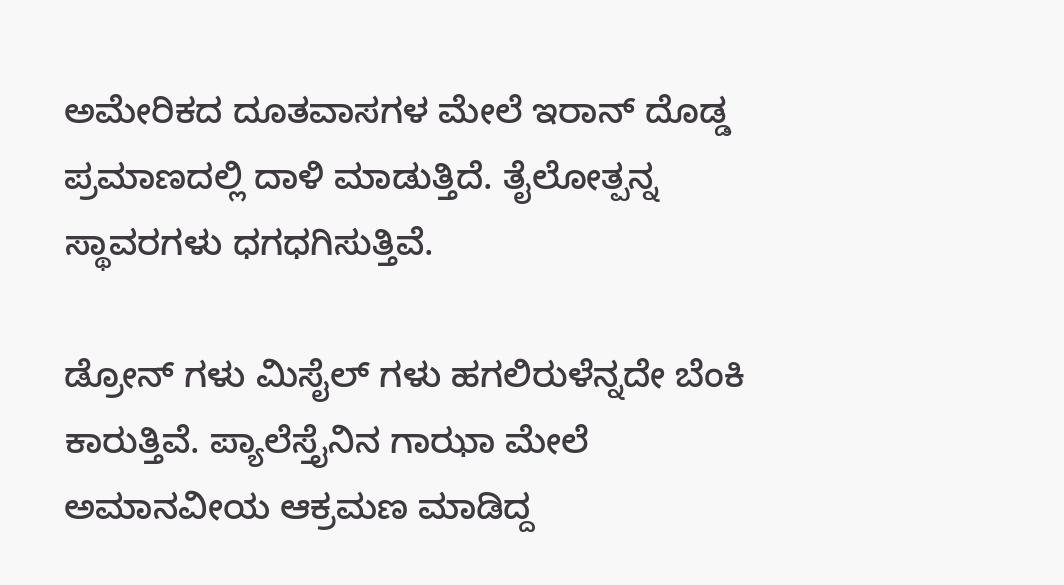ಅಮೇರಿಕದ ದೂತವಾಸಗಳ ಮೇಲೆ ಇರಾನ್ ದೊಡ್ಡ ಪ್ರಮಾಣದಲ್ಲಿ ದಾಳಿ ಮಾಡುತ್ತಿದೆ. ತೈಲೋತ್ಪನ್ನ ಸ್ಥಾವರಗಳು ಧಗಧಗಿಸುತ್ತಿವೆ.

ಡ್ರೋನ್ ಗಳು ಮಿಸೈಲ್‌ ಗಳು ಹಗಲಿರುಳೆನ್ನದೇ ಬೆಂಕಿ ಕಾರುತ್ತಿವೆ. ಪ್ಯಾಲೆಸ್ತೈನಿನ ಗಾಝಾ ಮೇಲೆ ಅಮಾನವೀಯ ಆಕ್ರಮಣ ಮಾಡಿದ್ದ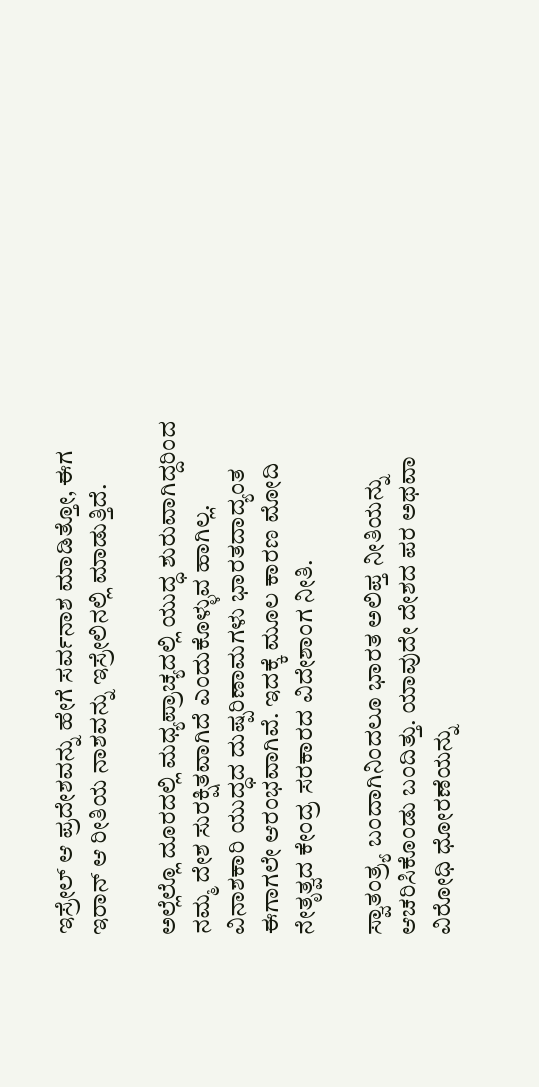ಇಸ್ರೇಲ್ ಆ ಪ್ರದೇಶವನ್ನು ಹೇಗೆ ಸರ್ವನಾಶ ಮಾಡಿತ್ತೋ, ಈಗ ಇರಾನ್ ಆ ರೀತಿಯ ನಾಶವನ್ನು ಇಸ್ರೇಲಿನಲ್ಲಿ ಮಾಡುತ್ತಿದೆ.

ಅಲ್ಲೆಲ್ಲೊ ದೂರದಲ್ಲಿ ಮಧ್ಯಪ್ರಾಚ್ಯದಲ್ಲಿ ಯುದ್ಧ ಶುರುವಾಗಿದ್ದರಿಂದ ನಮ್ಮ ದೇಶ ಸುರಕ್ಷಿತವಾಗಿದೆ ಎಂದುಕೊಳ್ಳುವ ಹಾಗಿಲ್ಲ. ವಿನಾಶಕಾರಿ ಯುದ್ಧದ ದುಷ್ಪರಿಣಾಮಗಳು ಭಾರತದಾದ್ಯಂತ ಈಗಾಗಲೇ ಆರಂಭವಾಗಿವೆ. ಇದಕ್ಕೆ ಮೂಲ ಕಾರಣ ಮೋದಿ ನೇತೃತ್ವದ ಕೇಂದ್ರ ಸರಕಾರದ ವಿದೇಶಾಂಗ ನೀತಿ.

ಸ್ವಾತಂತ್ರ್ಯ ಬಂದಾಗಿನಿಂದಲೂ ಭಾರತ ಅಲಿಪ್ತ ನೀತಿಯನ್ನು ಆಚರಿಸಿಕೊಂಡು ಬಂದಿತ್ತು. ಯಾವುದೇ ದೇಶದ ಪರ ಅಥವಾ ವಿರೋಧಿ ಧೋರಣೆಯನ್ನು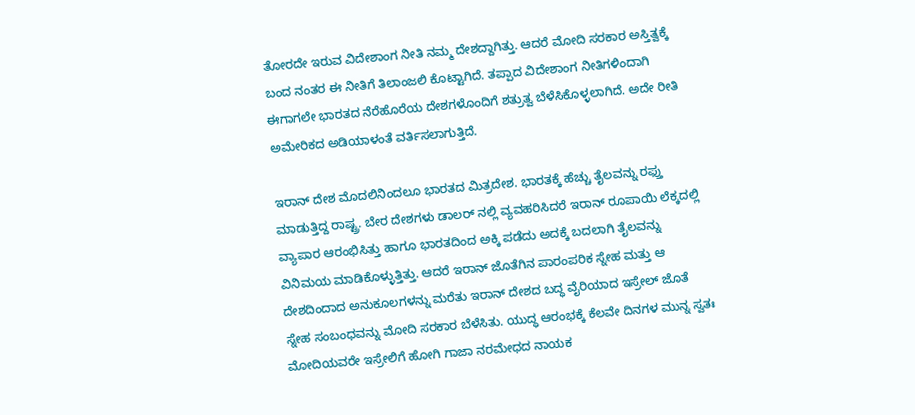ತೋರದೇ ಇರುವ ವಿದೇಶಾಂಗ ನೀತಿ ನಮ್ಮ ದೇಶದ್ದಾಗಿತ್ತು. ಆದರೆ ಮೋದಿ ಸರಕಾರ ಅಸ್ತಿತ್ವಕ್ಕೆ ಬಂದ ನಂತರ ಈ ನೀತಿಗೆ ತಿಲಾಂಜಲಿ ಕೊಟ್ಟಾಗಿದೆ. ತಪ್ಪಾದ ವಿದೇಶಾಂಗ ನೀತಿಗಳಿಂದಾಗಿ ಈಗಾಗಲೇ ಭಾರತದ ನೆರೆಹೊರೆಯ ದೇಶಗಳೊಂದಿಗೆ ಶತ್ರುತ್ವ ಬೆಳೆಸಿಕೊಳ್ಳಲಾಗಿದೆ. ಅದೇ ರೀತಿ ಅಮೇರಿಕದ ಅಡಿಯಾಳಂತೆ ವರ್ತಿಸಲಾಗುತ್ತಿದೆ.

ಇರಾನ್ ದೇಶ ಮೊದಲಿನಿಂದಲೂ ಭಾರತದ ಮಿತ್ರದೇಶ. ಭಾರತಕ್ಕೆ ಹೆಚ್ಚು ತೈಲವನ್ನು ರಫ್ತು ಮಾಡುತ್ತಿದ್ದ ರಾಷ್ಟ್ರ. ಬೇರ ದೇಶಗಳು ಡಾಲರ್ ನಲ್ಲಿ ವ್ಯವಹರಿಸಿದರೆ ಇರಾನ್ ರೂಪಾಯಿ ಲೆಕ್ಕದಲ್ಲಿ ವ್ಯಾಪಾರ ಆರಂಭಿಸಿತ್ತು ಹಾಗೂ ಭಾರತದಿಂದ ಅಕ್ಕಿ ಪಡೆದು ಅದಕ್ಕೆ ಬದಲಾಗಿ ತೈಲವನ್ನು ವಿನಿಮಯ ಮಾಡಿಕೊಳ್ಳುತ್ತಿತ್ತು. ಆದರೆ ಇರಾನ್ ಜೊತೆಗಿನ ಪಾರಂಪರಿಕ ಸ್ನೇಹ ಮತ್ತು ಆ ದೇಶದಿಂದಾದ ಅನುಕೂಲಗಳನ್ನು ಮರೆತು ಇರಾನ್ ದೇಶದ ಬದ್ಧ ವೈರಿಯಾದ ಇಸ್ರೇಲ್ ಜೊತೆ ಸ್ನೇಹ ಸಂಬಂಧವನ್ನು ಮೋದಿ ಸರಕಾರ ಬೆಳೆಸಿತು. ಯುದ್ಧ ಆರಂಭಕ್ಕೆ ಕೆಲವೇ ದಿನಗಳ ಮುನ್ನ ಸ್ವತಃ ಮೋದಿಯವರೇ ಇಸ್ರೇಲಿಗೆ ಹೋಗಿ ಗಾಜಾ ನರಮೇಧದ ನಾಯಕ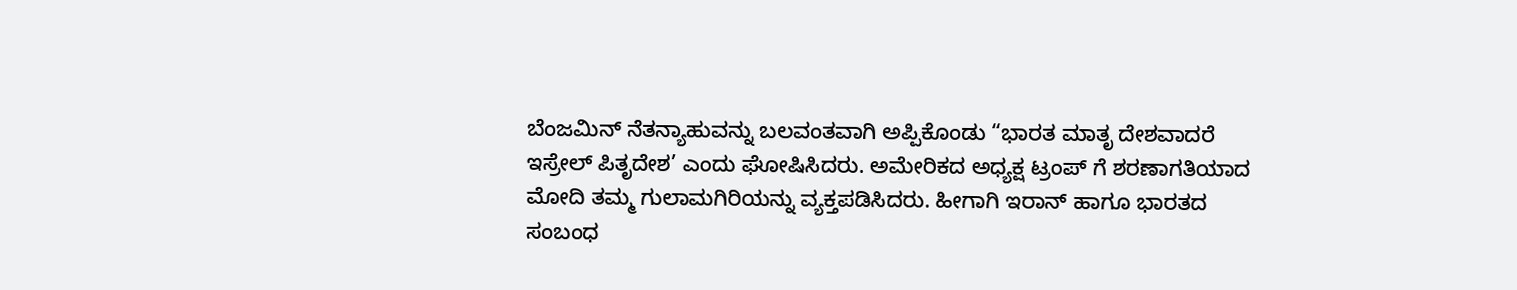ಬೆಂಜಮಿನ್ ನೆತನ್ಯಾಹುವನ್ನು ಬಲವಂತವಾಗಿ ಅಪ್ಪಿಕೊಂಡು “ಭಾರತ ಮಾತೃ ದೇಶವಾದರೆ ಇಸ್ರೇಲ್ ಪಿತೃದೇಶ’ ಎಂದು ಘೋಷಿಸಿದರು. ಅಮೇರಿಕದ ಅಧ್ಯಕ್ಷ ಟ್ರಂಪ್ ಗೆ ಶರಣಾಗತಿಯಾದ ಮೋದಿ ತಮ್ಮ ಗುಲಾಮಗಿರಿಯನ್ನು ವ್ಯಕ್ತಪಡಿಸಿದರು. ಹೀಗಾಗಿ ಇರಾನ್ ಹಾಗೂ ಭಾರತದ ಸಂಬಂಧ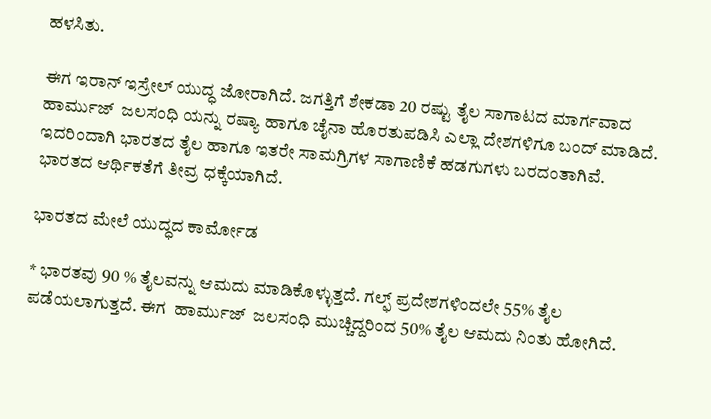ಹಳಸಿತು.

ಈಗ ಇರಾನ್ ಇಸ್ರೇಲ್ ಯುದ್ಧ ಜೋರಾಗಿದೆ. ಜಗತ್ತಿಗೆ ಶೇಕಡಾ 20 ರಷ್ಟು ತೈಲ ಸಾಗಾಟದ ಮಾರ್ಗವಾದ ಹಾರ್ಮುಜ್‌  ಜಲಸಂಧಿ ಯನ್ನು ರಷ್ಯಾ ಹಾಗೂ ಚೈನಾ ಹೊರತುಪಡಿಸಿ ಎಲ್ಲಾ ದೇಶಗಳಿಗೂ ಬಂದ್ ಮಾಡಿದೆ. ಇದರಿಂದಾಗಿ ಭಾರತದ ತೈಲ ಹಾಗೂ ಇತರೇ ಸಾಮಗ್ರಿಗಳ ಸಾಗಾಣಿಕೆ ಹಡಗುಗಳು ಬರದಂತಾಗಿವೆ. ಭಾರತದ ಆರ್ಥಿಕತೆಗೆ ತೀವ್ರ ಧಕ್ಕೆಯಾಗಿದೆ.

ಭಾರತದ ಮೇಲೆ ಯುದ್ಧದ ಕಾರ್ಮೋಡ

* ಭಾರತವು 90 % ತೈಲವನ್ನು ಆಮದು ಮಾಡಿಕೊಳ್ಳುತ್ತದೆ. ಗಲ್ಫ್ ಪ್ರದೇಶಗಳಿಂದಲೇ 55% ತೈಲ ಪಡೆಯಲಾಗುತ್ತದೆ. ಈಗ  ಹಾರ್ಮುಜ್‌  ಜಲಸಂಧಿ ಮುಚ್ಚಿದ್ದರಿಂದ 50% ತೈಲ ಆಮದು ನಿಂತು ಹೋಗಿದೆ.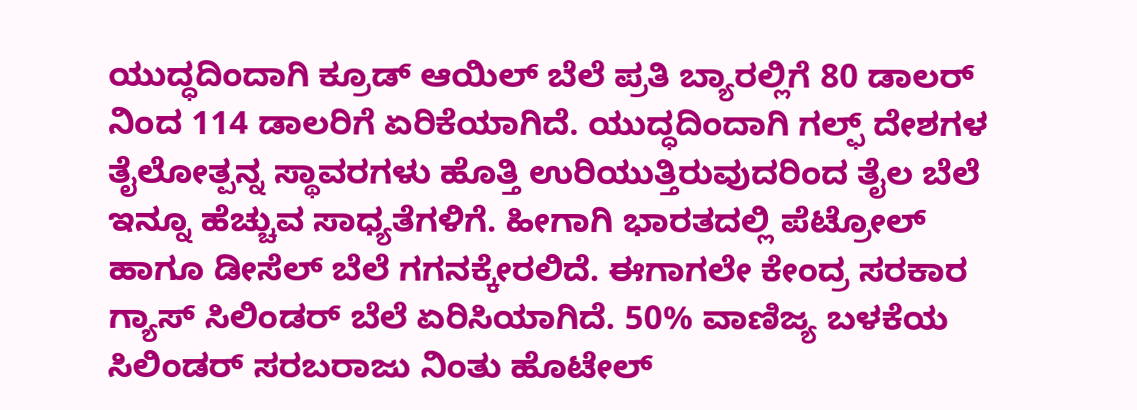ಯುದ್ಧದಿಂದಾಗಿ ಕ್ರೂಡ್ ಆಯಿಲ್ ಬೆಲೆ ಪ್ರತಿ ಬ್ಯಾರಲ್ಲಿಗೆ 80 ಡಾಲರ್‌ ನಿಂದ 114 ಡಾಲರಿಗೆ ಏರಿಕೆಯಾಗಿದೆ. ಯುದ್ಧದಿಂದಾಗಿ ಗಲ್ಫ್ ದೇಶಗಳ ತೈಲೋತ್ಪನ್ನ ಸ್ಥಾವರಗಳು ಹೊತ್ತಿ ಉರಿಯುತ್ತಿರುವುದರಿಂದ ತೈಲ ಬೆಲೆ ಇನ್ನೂ ಹೆಚ್ಚುವ ಸಾಧ್ಯತೆಗಳಿಗೆ. ಹೀಗಾಗಿ ಭಾರತದಲ್ಲಿ ಪೆಟ್ರೋಲ್ ಹಾಗೂ ಡೀಸೆಲ್ ಬೆಲೆ ಗಗನಕ್ಕೇರಲಿದೆ. ಈಗಾಗಲೇ ಕೇಂದ್ರ ಸರಕಾರ ಗ್ಯಾಸ್ ಸಿಲಿಂಡರ್ ಬೆಲೆ ಏರಿಸಿಯಾಗಿದೆ. 50% ವಾಣಿಜ್ಯ ಬಳಕೆಯ ಸಿಲಿಂಡರ್ ಸರಬರಾಜು ನಿಂತು ಹೊಟೇಲ್‌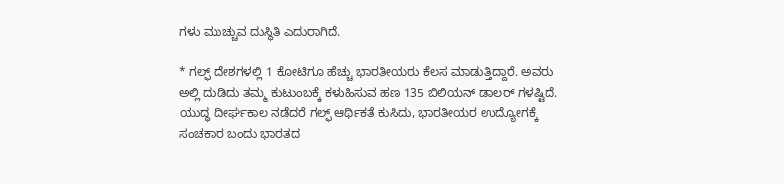ಗಳು ಮುಚ್ಚುವ ದುಸ್ಥಿತಿ ಎದುರಾಗಿದೆ.

* ಗಲ್ಫ್ ದೇಶಗಳಲ್ಲಿ 1 ಕೋಟಿಗೂ ಹೆಚ್ಚು ಭಾರತೀಯರು ಕೆಲಸ ಮಾಡುತ್ತಿದ್ದಾರೆ. ಅವರು ಅಲ್ಲಿ ದುಡಿದು ತಮ್ಮ ಕುಟುಂಬಕ್ಕೆ ಕಳುಹಿಸುವ ಹಣ 135 ಬಿಲಿಯನ್ ಡಾಲರ್ ಗಳಷ್ಟಿದೆ. ಯುದ್ಧ ದೀರ್ಘಕಾಲ ನಡೆದರೆ ಗಲ್ಫ್ ಆರ್ಥಿಕತೆ ಕುಸಿದು, ಭಾರತೀಯರ ಉದ್ಯೋಗಕ್ಕೆ ಸಂಚಕಾರ ಬಂದು ಭಾರತದ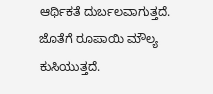ಆರ್ಥಿಕತೆ ದುರ್ಬಲವಾಗುತ್ತದೆ. ಜೊತೆಗೆ ರೂಪಾಯಿ ಮೌಲ್ಯ ಕುಸಿಯುತ್ತದೆ.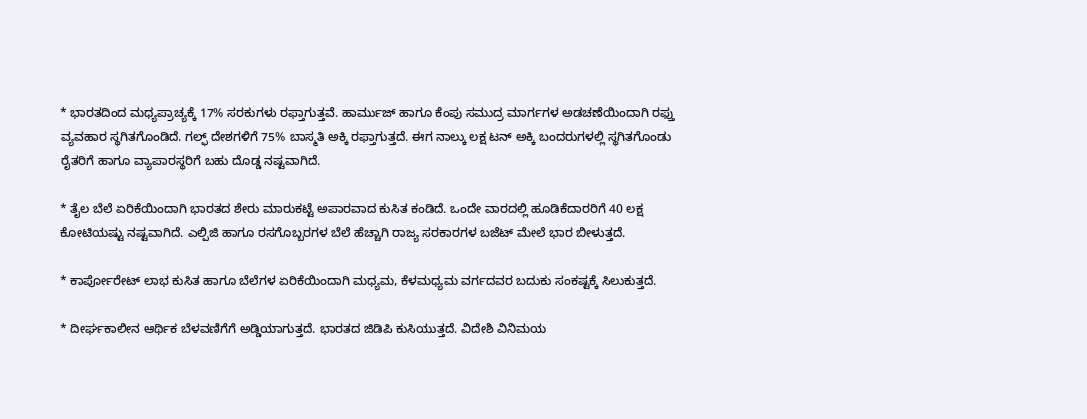* ಭಾರತದಿಂದ ಮಧ್ಯಪ್ರಾಚ್ಯಕ್ಕೆ 17% ಸರಕುಗಳು ರಫ್ತಾಗುತ್ತವೆ. ಹಾರ್ಮುಜ್ ಹಾಗೂ ಕೆಂಪು ಸಮುದ್ರ ಮಾರ್ಗಗಳ ಅಡಚಣೆಯಿಂದಾಗಿ ರಫ್ತು ವ್ಯವಹಾರ ಸ್ಥಗಿತಗೊಂಡಿದೆ. ಗಲ್ಫ್ ದೇಶಗಳಿಗೆ 75% ಬಾಸ್ಮತಿ ಅಕ್ಕಿ ರಫ್ತಾಗುತ್ತದೆ. ಈಗ ನಾಲ್ಕು ಲಕ್ಷ ಟನ್ ಅಕ್ಕಿ ಬಂದರುಗಳಲ್ಲಿ ಸ್ಥಗಿತಗೊಂಡು ರೈತರಿಗೆ ಹಾಗೂ ವ್ಯಾಪಾರಸ್ಥರಿಗೆ ಬಹು ದೊಡ್ಡ ನಷ್ಟವಾಗಿದೆ.

* ತೈಲ ಬೆಲೆ ಏರಿಕೆಯಿಂದಾಗಿ ಭಾರತದ ಶೇರು ಮಾರುಕಟ್ಟೆ ಅಪಾರವಾದ ಕುಸಿತ ಕಂಡಿದೆ. ಒಂದೇ ವಾರದಲ್ಲಿ ಹೂಡಿಕೆದಾರರಿಗೆ 40 ಲಕ್ಷ ಕೋಟಿಯಷ್ಟು ನಷ್ಟವಾಗಿದೆ. ಎಲ್ಪಿಜಿ ಹಾಗೂ ರಸಗೊಬ್ಬರಗಳ ಬೆಲೆ ಹೆಚ್ಚಾಗಿ ರಾಜ್ಯ ಸರಕಾರಗಳ ಬಜೆಟ್ ಮೇಲೆ ಭಾರ ಬೀಳುತ್ತದೆ.

* ಕಾರ್ಪೋರೇಟ್ ಲಾಭ ಕುಸಿತ ಹಾಗೂ ಬೆಲೆಗಳ ಏರಿಕೆಯಿಂದಾಗಿ ಮಧ್ಯಮ, ಕೆಳಮಧ್ಯಮ ವರ್ಗದವರ ಬದುಕು ಸಂಕಷ್ಟಕ್ಕೆ ಸಿಲುಕುತ್ತದೆ.

* ದೀರ್ಘಕಾಲೀನ ಆರ್ಥಿಕ ಬೆಳವಣಿಗೆಗೆ ಅಡ್ಡಿಯಾಗುತ್ತದೆ. ಭಾರತದ ಜಿಡಿಪಿ ಕುಸಿಯುತ್ತದೆ. ವಿದೇಶಿ ವಿನಿಮಯ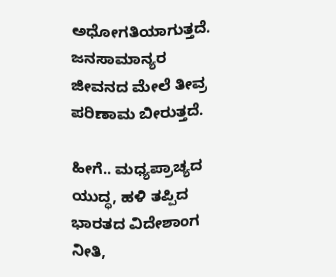ಅಧೋಗತಿಯಾಗುತ್ತದೆ. ಜನಸಾಮಾನ್ಯರ ಜೀವನದ ಮೇಲೆ ತೀವ್ರ ಪರಿಣಾಮ ಬೀರುತ್ತದೆ.

ಹೀಗೆ.. ಮಧ್ಯಪ್ರಾಚ್ಯದ ಯುದ್ಧ, ಹಳಿ ತಪ್ಪಿದ ಭಾರತದ ವಿದೇಶಾಂಗ ನೀತಿ,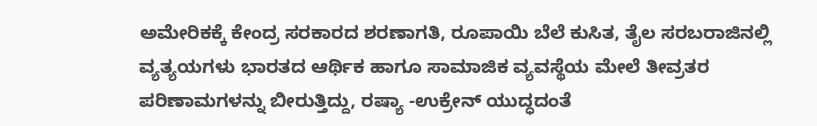ಅಮೇರಿಕಕ್ಕೆ ಕೇಂದ್ರ ಸರಕಾರದ ಶರಣಾಗತಿ, ರೂಪಾಯಿ ಬೆಲೆ ಕುಸಿತ, ತೈಲ ಸರಬರಾಜಿನಲ್ಲಿ ವ್ಯತ್ಯಯಗಳು ಭಾರತದ ಆರ್ಥಿಕ ಹಾಗೂ ಸಾಮಾಜಿಕ ವ್ಯವಸ್ಥೆಯ ಮೇಲೆ ತೀವ್ರತರ ಪರಿಣಾಮಗಳನ್ನು ಬೀರುತ್ತಿದ್ದು, ರಷ್ಯಾ -ಉಕ್ರೇನ್ ಯುದ್ಧದಂತೆ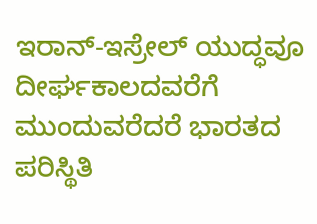ಇರಾನ್-ಇಸ್ರೇಲ್ ಯುದ್ಧವೂ ದೀರ್ಘಕಾಲದವರೆಗೆ ಮುಂದುವರೆದರೆ ಭಾರತದ ಪರಿಸ್ಥಿತಿ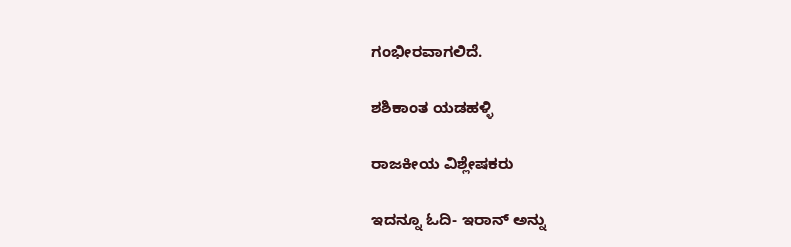ಗಂಭೀರವಾಗಲಿದೆ.

ಶಶಿಕಾಂತ ಯಡಹಳ್ಳಿ

ರಾಜಕೀಯ ವಿಶ್ಲೇಷಕರು

ಇದನ್ನೂ ಓದಿ- ಇರಾನ್‌ ಅನ್ನು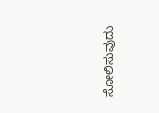ಸೋಲಿಸುವುದು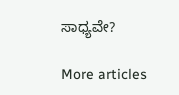ಸಾಧ್ಯವೇ?

More articles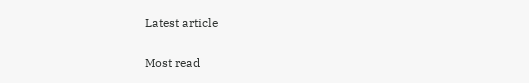Latest article

Most read